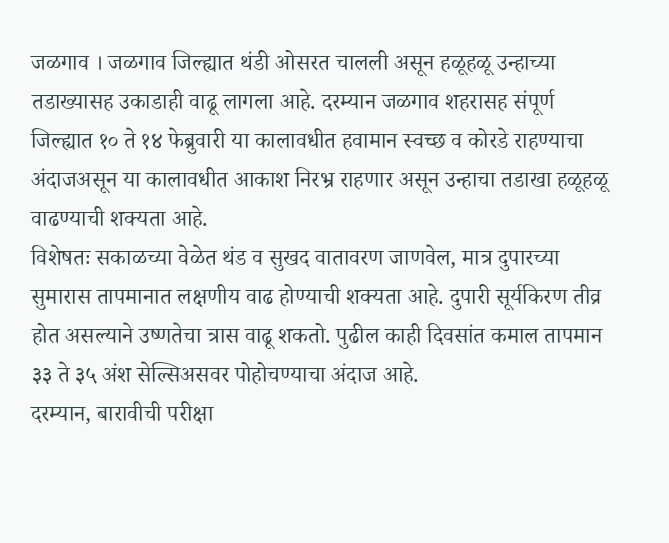जळगाव । जळगाव जिल्ह्यात थंडी ओसरत चालली असून हळूहळू उन्हाच्या तडाख्यासह उकाडाही वाढू लागला आहे. दरम्यान जळगाव शहरासह संपूर्ण जिल्ह्यात १० ते १४ फेब्रुवारी या कालावधीत हवामान स्वच्छ व कोरडे राहण्याचा अंदाजअसून या कालावधीत आकाश निरभ्र राहणार असून उन्हाचा तडाखा हळूहळू वाढण्याची शक्यता आहे.
विशेषतः सकाळच्या वेळेत थंड व सुखद वातावरण जाणवेल, मात्र दुपारच्या सुमारास तापमानात लक्षणीय वाढ होण्याची शक्यता आहे. दुपारी सूर्यकिरण तीव्र होत असल्याने उष्णतेचा त्रास वाढू शकतो. पुढील काही दिवसांत कमाल तापमान ३३ ते ३५ अंश सेल्सिअसवर पोहोचण्याचा अंदाज आहे.
दरम्यान, बारावीची परीक्षा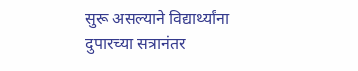सुरू असल्याने विद्यार्थ्यांना दुपारच्या सत्रानंतर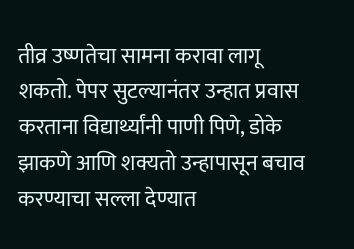तीव्र उष्णतेचा सामना करावा लागू शकतो. पेपर सुटल्यानंतर उन्हात प्रवास करताना विद्यार्थ्यांनी पाणी पिणे, डोके झाकणे आणि शक्यतो उन्हापासून बचाव करण्याचा सल्ला देण्यात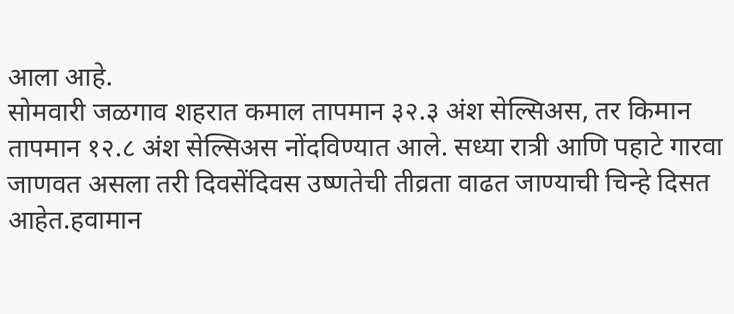आला आहे.
सोमवारी जळगाव शहरात कमाल तापमान ३२.३ अंश सेल्सिअस, तर किमान तापमान १२.८ अंश सेल्सिअस नोंदविण्यात आले. सध्या रात्री आणि पहाटे गारवा जाणवत असला तरी दिवसेंदिवस उष्णतेची तीव्रता वाढत जाण्याची चिन्हे दिसत आहेत.हवामान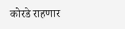कोरडे राहणार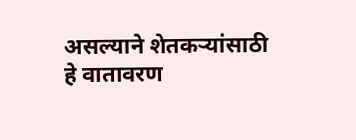असल्याने शेतकऱ्यांसाठी हे वातावरण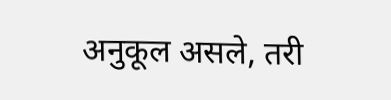अनुकूल असले, तरी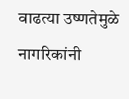वाढत्या उष्णतेमुळे नागरिकांनी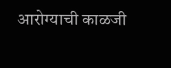आरोग्याची काळजी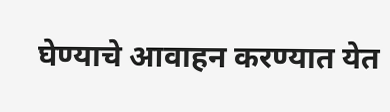घेण्याचे आवाहन करण्यात येत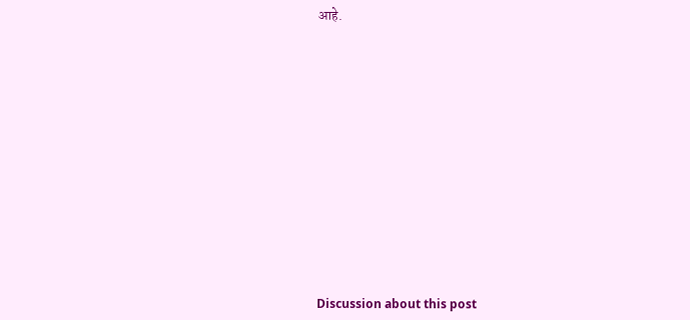आहे.















Discussion about this post